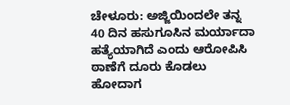ಚೇಳೂರು: ಅಜ್ಜಿಯಿಂದಲೇ ತನ್ನ 40 ದಿನ ಹಸುಗೂಸಿನ ಮರ್ಯಾದಾ ಹತ್ಯೆಯಾಗಿದೆ ಎಂದು ಆರೋಪಿಸಿ ಠಾಣೆಗೆ ದೂರು ಕೊಡಲು ಹೋದಾಗ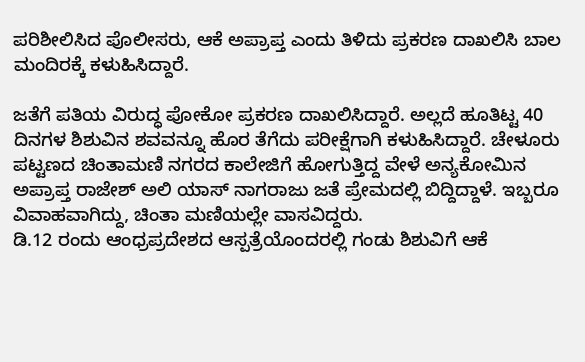ಪರಿಶೀಲಿಸಿದ ಪೊಲೀಸರು, ಆಕೆ ಅಪ್ರಾಪ್ತ ಎಂದು ತಿಳಿದು ಪ್ರಕರಣ ದಾಖಲಿಸಿ ಬಾಲ ಮಂದಿರಕ್ಕೆ ಕಳುಹಿಸಿದ್ದಾರೆ.

ಜತೆಗೆ ಪತಿಯ ವಿರುದ್ಧ ಪೋಕೋ ಪ್ರಕರಣ ದಾಖಲಿಸಿದ್ದಾರೆ. ಅಲ್ಲದೆ ಹೂತಿಟ್ಟ 40 ದಿನಗಳ ಶಿಶುವಿನ ಶವವನ್ನೂ ಹೊರ ತೆಗೆದು ಪರೀಕ್ಷೆಗಾಗಿ ಕಳುಹಿಸಿದ್ದಾರೆ. ಚೇಳೂರು ಪಟ್ಟಣದ ಚಿಂತಾಮಣಿ ನಗರದ ಕಾಲೇಜಿಗೆ ಹೋಗುತ್ತಿದ್ದ ವೇಳೆ ಅನ್ಯಕೋಮಿನ ಅಪ್ರಾಪ್ತ ರಾಜೇಶ್ ಅಲಿ ಯಾಸ್ ನಾಗರಾಜು ಜತೆ ಪ್ರೇಮದಲ್ಲಿ ಬಿದ್ದಿದ್ದಾಳೆ. ಇಬ್ಬರೂ ವಿವಾಹವಾಗಿದ್ದು, ಚಿಂತಾ ಮಣಿಯಲ್ಲೇ ವಾಸವಿದ್ದರು.
ಡಿ.12 ರಂದು ಆಂಧ್ರಪ್ರದೇಶದ ಆಸ್ಪತ್ರೆಯೊಂದರಲ್ಲಿ ಗಂಡು ಶಿಶುವಿಗೆ ಆಕೆ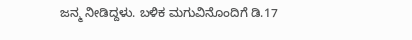ಜನ್ಮ ನೀಡಿದ್ದಳು. ಬಳಿಕ ಮಗುವಿನೊಂದಿಗೆ ಡಿ.17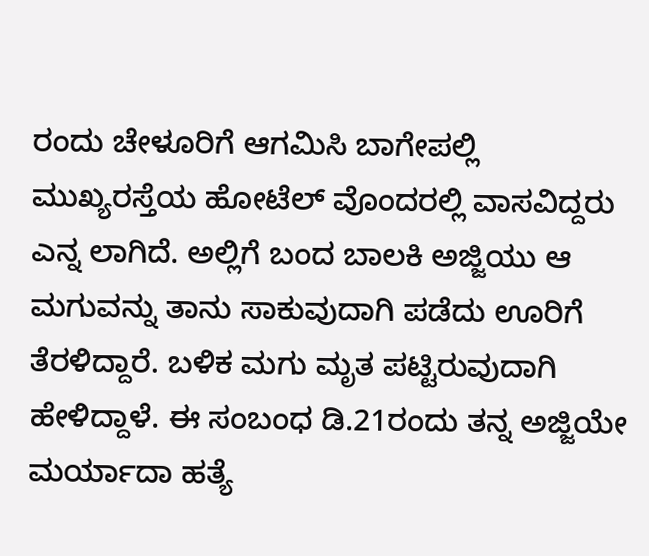ರಂದು ಚೇಳೂರಿಗೆ ಆಗಮಿಸಿ ಬಾಗೇಪಲ್ಲಿ ಮುಖ್ಯರಸ್ತೆಯ ಹೋಟೆಲ್ ವೊಂದರಲ್ಲಿ ವಾಸವಿದ್ದರು ಎನ್ನ ಲಾಗಿದೆ. ಅಲ್ಲಿಗೆ ಬಂದ ಬಾಲಕಿ ಅಜ್ಜಿಯು ಆ ಮಗುವನ್ನು ತಾನು ಸಾಕುವುದಾಗಿ ಪಡೆದು ಊರಿಗೆ ತೆರಳಿದ್ದಾರೆ. ಬಳಿಕ ಮಗು ಮೃತ ಪಟ್ಟಿರುವುದಾಗಿ ಹೇಳಿದ್ದಾಳೆ. ಈ ಸಂಬಂಧ ಡಿ.21ರಂದು ತನ್ನ ಅಜ್ಜಿಯೇ ಮರ್ಯಾದಾ ಹತ್ಯೆ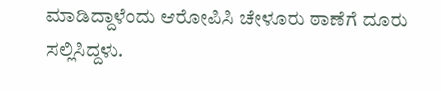ಮಾಡಿದ್ದಾಳೆಂದು ಆರೋಪಿಸಿ ಚೇಳೂರು ಠಾಣೆಗೆ ದೂರು ಸಲ್ಲಿಸಿದ್ದಳು.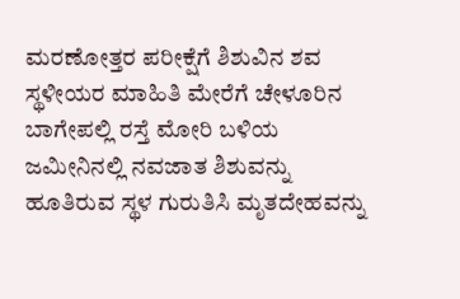ಮರಣೋತ್ತರ ಪರೀಕ್ಷೆಗೆ ಶಿಶುವಿನ ಶವ
ಸ್ಥಳೀಯರ ಮಾಹಿತಿ ಮೇರೆಗೆ ಚೇಳೂರಿನ ಬಾಗೇಪಲ್ಲಿ ರಸ್ತೆ ಮೋರಿ ಬಳಿಯ ಜಮೀನಿನಲ್ಲಿ ನವಜಾತ ಶಿಶುವನ್ನು ಹೂತಿರುವ ಸ್ಥಳ ಗುರುತಿಸಿ ಮೃತದೇಹವನ್ನು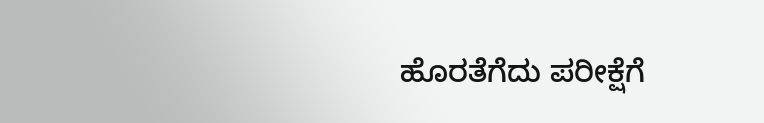ಹೊರತೆಗೆದು ಪರೀಕ್ಷೆಗೆ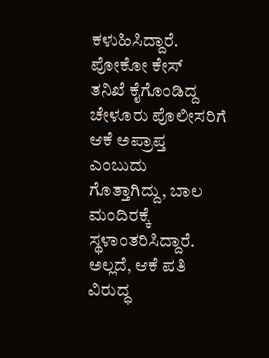ಕಳುಹಿಸಿದ್ದಾರೆ.
ಪೋಕೋ ಕೇಸ್
ತನಿಖೆ ಕೈಗೊಂಡಿದ್ದ ಚೇಳೂರು ಪೊಲೀಸರಿಗೆ ಆಕೆ ಅಪ್ರಾಪ್ತ ಎಂಬುದು ಗೊತ್ತಾಗಿದ್ದು, ಬಾಲ ಮಂದಿರಕ್ಕೆ ಸ್ಥಳಾಂತರಿಸಿದ್ದಾರೆ. ಅಲ್ಲದೆ, ಆಕೆ ಪತಿ ವಿರುದ್ಧ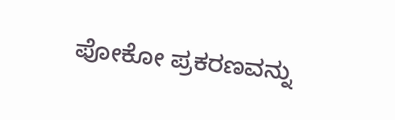ಪೋಕೋ ಪ್ರಕರಣವನ್ನು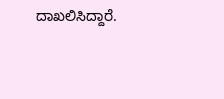ದಾಖಲಿಸಿದ್ದಾರೆ.